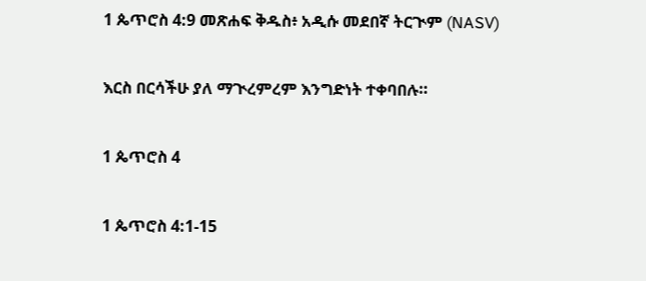1 ጴጥሮስ 4:9 መጽሐፍ ቅዱስ፥ አዲሱ መደበኛ ትርጒም (NASV)

እርስ በርሳችሁ ያለ ማጒረምረም እንግድነት ተቀባበሉ።

1 ጴጥሮስ 4

1 ጴጥሮስ 4:1-15